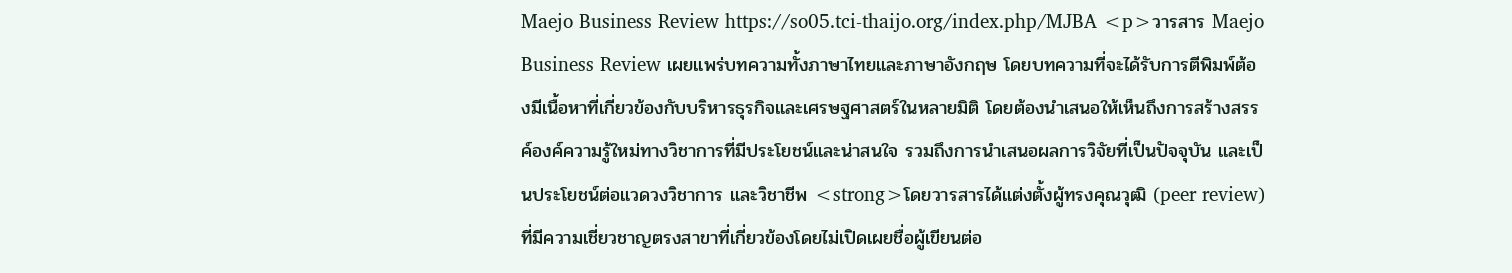Maejo Business Review https://so05.tci-thaijo.org/index.php/MJBA <p>วารสาร Maejo Business Review เผยแพร่บทความทั้งภาษาไทยและภาษาอังกฤษ โดยบทความที่จะได้รับการตีพิมพ์ต้องมีเนื้อหาที่เกี่ยวข้องกับบริหารธุรกิจและเศรษฐศาสตร์ในหลายมิติ โดยต้องนำเสนอให้เห็นถึงการสร้างสรรค์องค์ความรู้ใหม่ทางวิชาการที่มีประโยชน์และน่าสนใจ รวมถึงการนำเสนอผลการวิจัยที่เป็นปัจจุบัน และเป็นประโยชน์ต่อแวดวงวิชาการ และวิชาชีพ <strong>โดยวารสารได้แต่งตั้งผู้ทรงคุณวุฒิ (peer review) ที่มีความเชี่ยวชาญตรงสาขาที่เกี่ยวข้องโดยไม่เปิดเผยชื่อผู้เขียนต่อ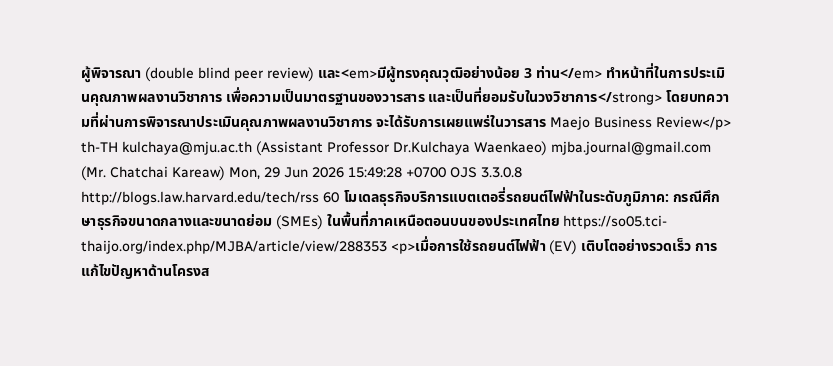ผู้พิจารณา (double blind peer review) และ<em>มีผู้ทรงคุณวุฒิอย่างน้อย 3 ท่าน</em> ทำหน้าที่ในการประเมินคุณภาพผลงานวิชาการ เพื่อความเป็นมาตรฐานของวารสาร และเป็นที่ยอมรับในวงวิชาการ</strong> โดยบทความที่ผ่านการพิจารณาประเมินคุณภาพผลงานวิชาการ จะได้รับการเผยแพร่ในวารสาร Maejo Business Review</p> th-TH kulchaya@mju.ac.th (Assistant Professor Dr.Kulchaya Waenkaeo) mjba.journal@gmail.com (Mr. Chatchai Kareaw) Mon, 29 Jun 2026 15:49:28 +0700 OJS 3.3.0.8 http://blogs.law.harvard.edu/tech/rss 60 โมเดลธุรกิจบริการแบตเตอรี่รถยนต์ไฟฟ้าในระดับภูมิภาค: กรณีศึกษาธุรกิจขนาดกลางและขนาดย่อม (SMEs) ในพื้นที่ภาคเหนือตอนบนของประเทศไทย https://so05.tci-thaijo.org/index.php/MJBA/article/view/288353 <p>เมื่อการใช้รถยนต์ไฟฟ้า (EV) เติบโตอย่างรวดเร็ว การแก้ไขปัญหาด้านโครงส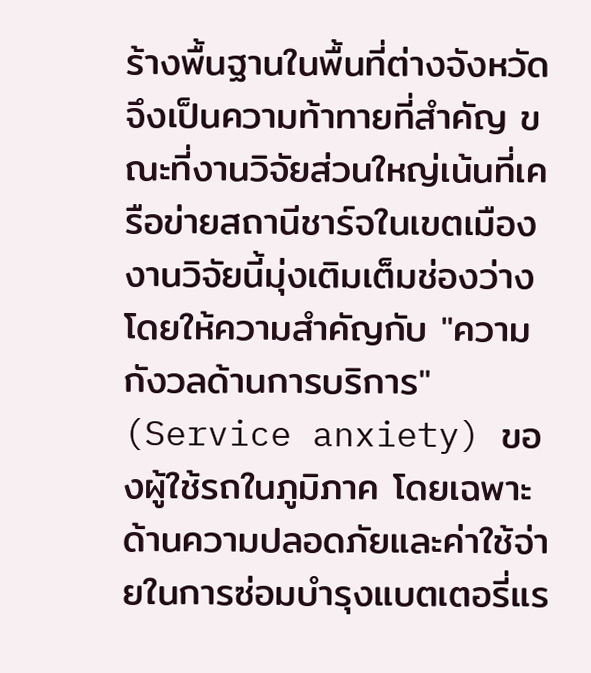ร้างพื้นฐานในพื้นที่ต่างจังหวัดจึงเป็นความท้าทายที่สำคัญ ขณะที่งานวิจัยส่วนใหญ่เน้นที่เครือข่ายสถานีชาร์จในเขตเมือง งานวิจัยนี้มุ่งเติมเต็มช่องว่างโดยให้ความสำคัญกับ "ความกังวลด้านการบริการ" (Service anxiety) ของผู้ใช้รถในภูมิภาค โดยเฉพาะด้านความปลอดภัยและค่าใช้จ่ายในการซ่อมบำรุงแบตเตอรี่แร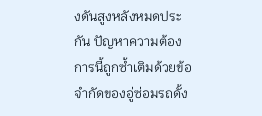งดันสูงหลังหมดประกัน ปัญหาความต้องการนี้ถูกซ้ำเติมด้วยข้อจำกัดของอู่ซ่อมรถดั้ง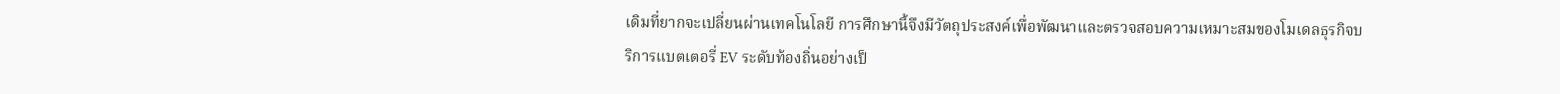เดิมที่ยากจะเปลี่ยนผ่านเทคโนโลยี การศึกษานี้จึงมีวัตถุประสงค์เพื่อพัฒนาและตรวจสอบความเหมาะสมของโมเดลธุรกิจบริการแบตเตอรี่ EV ระดับท้องถิ่นอย่างเป็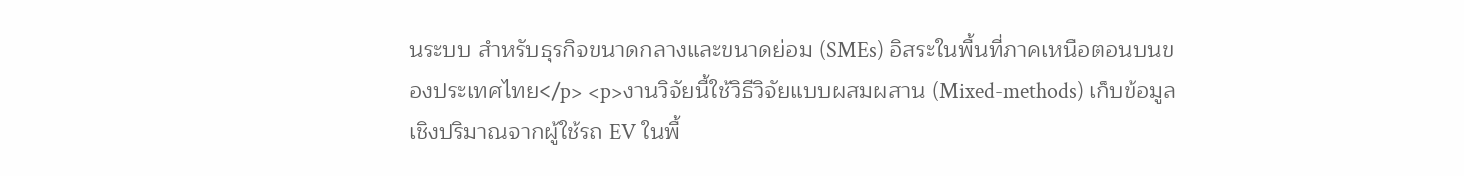นระบบ สำหรับธุรกิจขนาดกลางและขนาดย่อม (SMEs) อิสระในพื้นที่ภาคเหนือตอนบนของประเทศไทย</p> <p>งานวิจัยนี้ใช้วิธีวิจัยแบบผสมผสาน (Mixed-methods) เก็บข้อมูลเชิงปริมาณจากผู้ใช้รถ EV ในพื้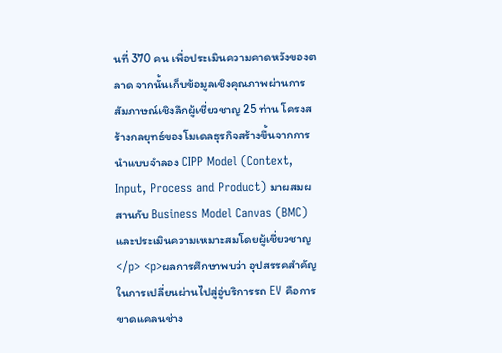นที่ 370 คน เพื่อประเมินความคาดหวังของตลาด จากนั้นเก็บข้อมูลเชิงคุณภาพผ่านการสัมภาษณ์เชิงลึกผู้เชี่ยวชาญ 25 ท่าน โครงสร้างกลยุทธ์ของโมเดลธุรกิจสร้างขึ้นจากการนำแบบจำลอง CIPP Model (Context, Input, Process and Product) มาผสมผสานกับ Business Model Canvas (BMC) และประเมินความเหมาะสมโดยผู้เชี่ยวชาญ</p> <p>ผลการศึกษาพบว่า อุปสรรคสำคัญในการเปลี่ยนผ่านไปสู่อู่บริการรถ EV คือการขาดแคลนช่าง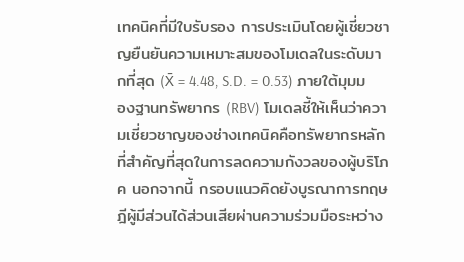เทคนิคที่มีใบรับรอง การประเมินโดยผู้เชี่ยวชาญยืนยันความเหมาะสมของโมเดลในระดับมากที่สุด (X̄ = 4.48, S.D. = 0.53) ภายใต้มุมมองฐานทรัพยากร (RBV) โมเดลชี้ให้เห็นว่าความเชี่ยวชาญของช่างเทคนิคคือทรัพยากรหลักที่สำคัญที่สุดในการลดความกังวลของผู้บริโภค นอกจากนี้ กรอบแนวคิดยังบูรณาการทฤษฎีผู้มีส่วนได้ส่วนเสียผ่านความร่วมมือระหว่าง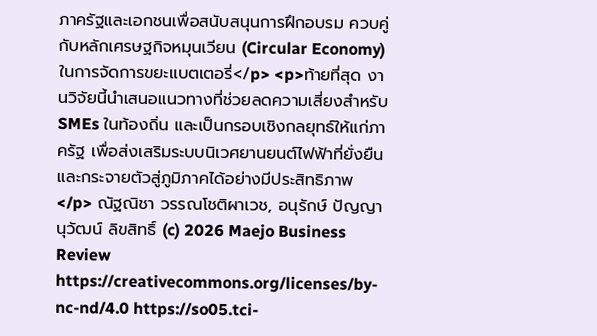ภาครัฐและเอกชนเพื่อสนับสนุนการฝึกอบรม ควบคู่กับหลักเศรษฐกิจหมุนเวียน (Circular Economy) ในการจัดการขยะแบตเตอรี่</p> <p>ท้ายที่สุด งานวิจัยนี้นำเสนอแนวทางที่ช่วยลดความเสี่ยงสำหรับ SMEs ในท้องถิ่น และเป็นกรอบเชิงกลยุทธ์ให้แก่ภาครัฐ เพื่อส่งเสริมระบบนิเวศยานยนต์ไฟฟ้าที่ยั่งยืนและกระจายตัวสู่ภูมิภาคได้อย่างมีประสิทธิภาพ</p> ณัฐณิชา วรรณโชติผาเวช, อนุรักษ์ ปัญญานุวัฒน์ ลิขสิทธิ์ (c) 2026 Maejo Business Review https://creativecommons.org/licenses/by-nc-nd/4.0 https://so05.tci-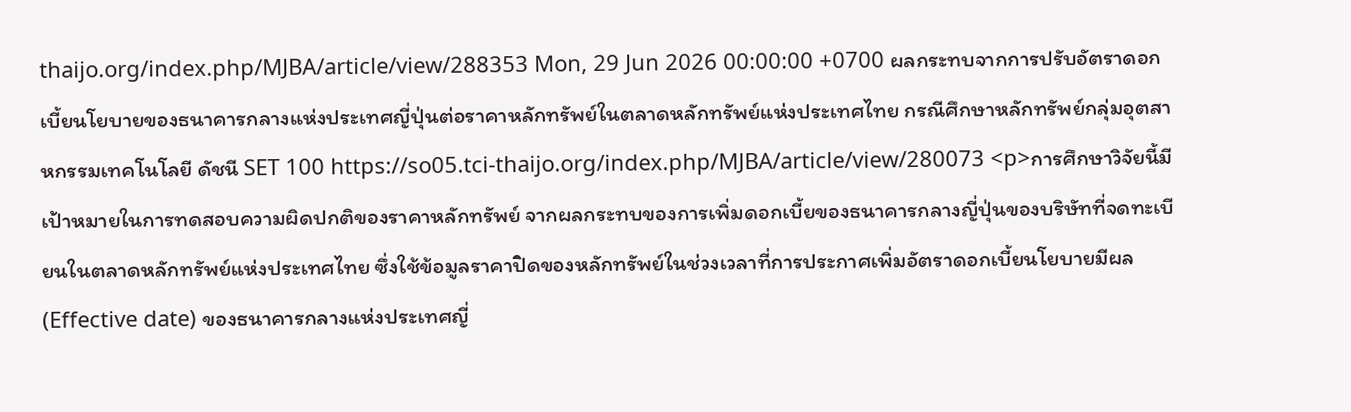thaijo.org/index.php/MJBA/article/view/288353 Mon, 29 Jun 2026 00:00:00 +0700 ผลกระทบจากการปรับอัตราดอกเบี้ยนโยบายของธนาคารกลางแห่งประเทศญี่ปุ่นต่อราคาหลักทรัพย์ในตลาดหลักทรัพย์แห่งประเทศไทย กรณีศึกษาหลักทรัพย์กลุ่มอุตสาหกรรมเทคโนโลยี ดัชนี SET 100 https://so05.tci-thaijo.org/index.php/MJBA/article/view/280073 <p>การศึกษาวิจัยนี้มีเป้าหมายในการทดสอบความผิดปกติของราคาหลักทรัพย์ จากผลกระทบของการเพิ่มดอกเบี้ยของธนาคารกลางญี่ปุ่นของบริษัทที่จดทะเบียนในตลาดหลักทรัพย์แห่งประเทศไทย ซึ่งใช้ข้อมูลราคาปิดของหลักทรัพย์ในช่วงเวลาที่การประกาศเพิ่มอัตราดอกเบี้ยนโยบายมีผล (Effective date) ของธนาคารกลางแห่งประเทศญี่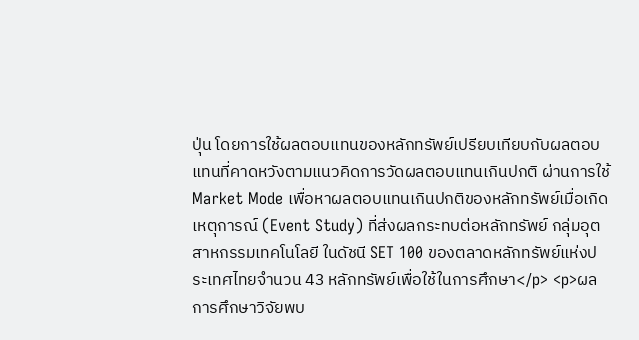ปุ่น โดยการใช้ผลตอบแทนของหลักทรัพย์เปรียบเทียบกับผลตอบแทนที่คาดหวังตามแนวคิดการวัดผลตอบแทนเกินปกติ ผ่านการใช้ Market Mode เพื่อหาผลตอบแทนเกินปกติของหลักทรัพย์เมื่อเกิดเหตุการณ์ (Event Study) ที่ส่งผลกระทบต่อหลักทรัพย์ กลุ่มอุตสาหกรรมเทคโนโลยี ในดัชนี SET 100 ของตลาดหลักทรัพย์แห่งประเทศไทยจำนวน 43 หลักทรัพย์เพื่อใช้ในการศึกษา</p> <p>ผลการศึกษาวิจัยพบ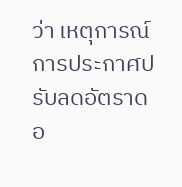ว่า เหตุการณ์การประกาศปรับลดอัตราดอ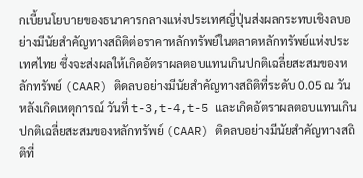กเบี้ยนโยบายของธนาคารกลางแห่งประเทศญี่ปุ่นส่งผลกระทบเชิงลบอย่างมีนัยสำคัญทางสถิติต่อราคาหลักทรัพย์ในตลาดหลักทรัพย์แห่งประเทศไทย ซึ่งจะส่งผลให้เกิดอัตราผลตอบแทนเกินปกติเฉลี่ยสะสมของหลักทรัพย์ (CAAR) ติดลบอย่างมีนัยสำคัญทางสถิติที่ระดับ 0.05 ณ วันหลังเกิดเหตุการณ์ วันที่ t-3,t-4,t-5 และเกิดอัตราผลตอบแทนเกินปกติเฉลี่ยสะสมของหลักทรัพย์ (CAAR) ติดลบอย่างมีนัยสำคัญทางสถิติที่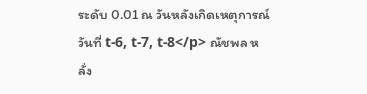ระดับ 0.01 ณ วันหลังเกิดเหตุการณ์ วันที่ t-6, t-7, t-8</p> ณัชพล หลั่ง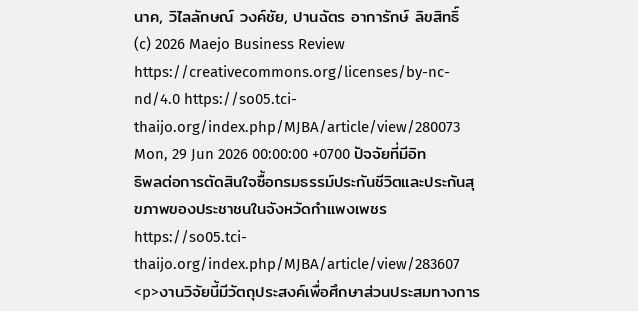นาค, วิไลลักษณ์ วงค์ชัย, ปานฉัตร อาการักษ์ ลิขสิทธิ์ (c) 2026 Maejo Business Review https://creativecommons.org/licenses/by-nc-nd/4.0 https://so05.tci-thaijo.org/index.php/MJBA/article/view/280073 Mon, 29 Jun 2026 00:00:00 +0700 ปัจจัยที่มีอิทธิพลต่อการตัดสินใจซื้อกรมธรรม์ประกันชีวิตและประกันสุขภาพของประชาชนในจังหวัดกำแพงเพชร https://so05.tci-thaijo.org/index.php/MJBA/article/view/283607 <p>งานวิจัยนี้มีวัตถุประสงค์เพื่อศึกษาส่วนประสมทางการ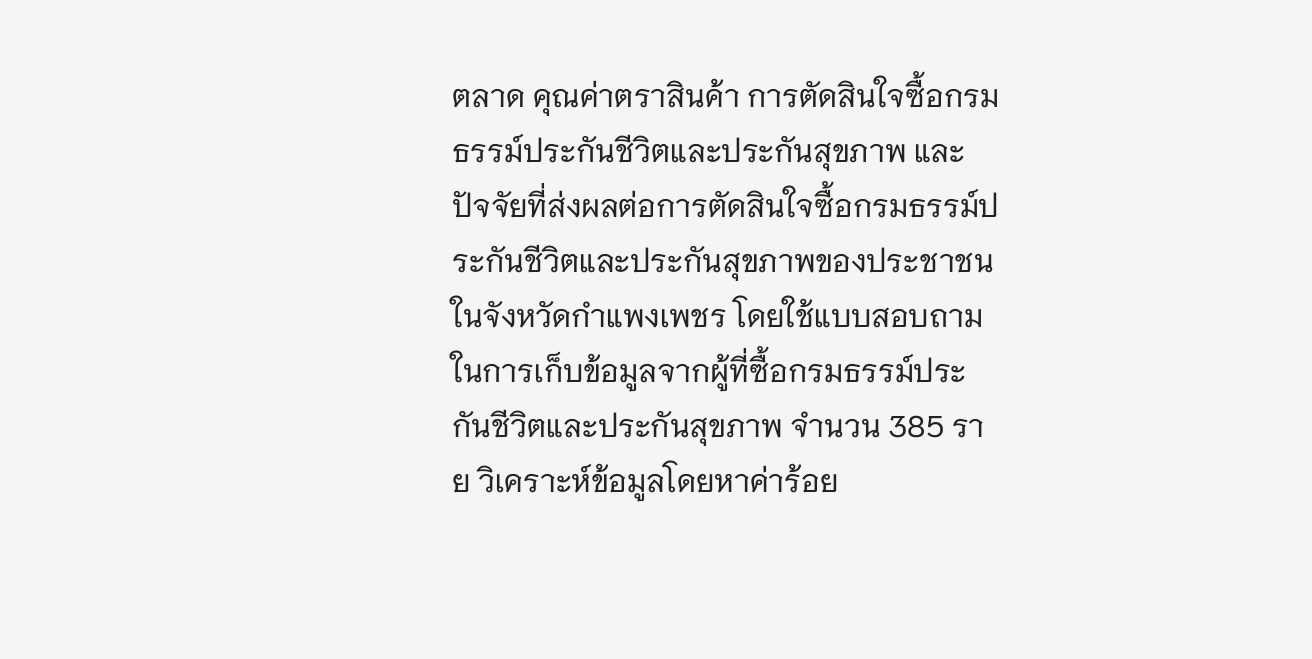ตลาด คุณค่าตราสินค้า การตัดสินใจซื้อกรมธรรม์ประกันชีวิตและประกันสุขภาพ และปัจจัยที่ส่งผลต่อการตัดสินใจซื้อกรมธรรม์ประกันชีวิตและประกันสุขภาพของประชาชนในจังหวัดกำแพงเพชร โดยใช้แบบสอบถามในการเก็บข้อมูลจากผู้ที่ซื้อกรมธรรม์ประกันชีวิตและประกันสุขภาพ จำนวน 385 ราย วิเคราะห์ข้อมูลโดยหาค่าร้อย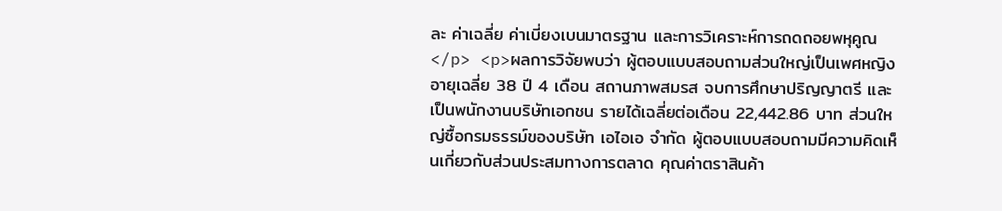ละ ค่าเฉลี่ย ค่าเบี่ยงเบนมาตรฐาน และการวิเคราะห์การถดถอยพหุคูณ</p> <p>ผลการวิจัยพบว่า ผู้ตอบแบบสอบถามส่วนใหญ่เป็นเพศหญิง อายุเฉลี่ย 38 ปี 4 เดือน สถานภาพสมรส จบการศึกษาปริญญาตรี และเป็นพนักงานบริษัทเอกชน รายได้เฉลี่ยต่อเดือน 22,442.86 บาท ส่วนใหญ่ซื้อกรมธรรม์ของบริษัท เอไอเอ จำกัด ผู้ตอบแบบสอบถามมีความคิดเห็นเกี่ยวกับส่วนประสมทางการตลาด คุณค่าตราสินค้า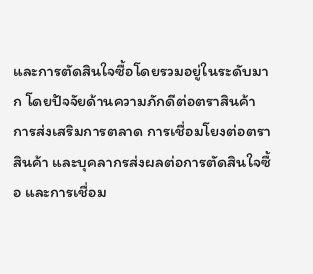และการตัดสินใจซื้อโดยรวมอยู่ในระดับมาก โดยปัจจัยด้านความภักดีต่อตราสินค้า การส่งเสริมการตลาด การเชื่อมโยงต่อตราสินค้า และบุคลากรส่งผลต่อการตัดสินใจซื้อ และการเชื่อม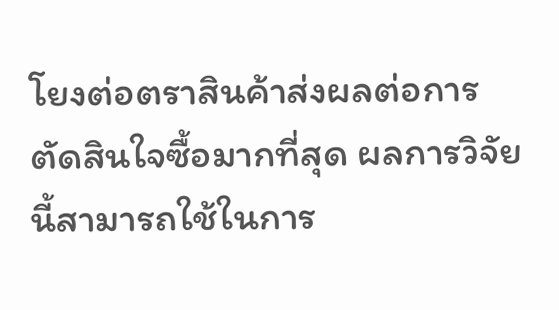โยงต่อตราสินค้าส่งผลต่อการตัดสินใจซื้อมากที่สุด ผลการวิจัยนี้สามารถใช้ในการ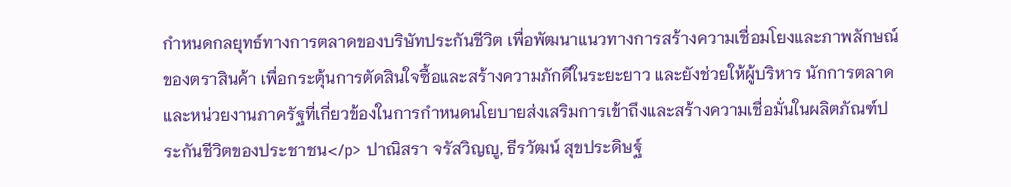กำหนดกลยุทธ์ทางการตลาดของบริษัทประกันชีวิต เพื่อพัฒนาแนวทางการสร้างความเชื่อมโยงและภาพลักษณ์ของตราสินค้า เพื่อกระตุ้นการตัดสินใจซื้อและสร้างความภักดีในระยะยาว และยังช่วยให้ผู้บริหาร นักการตลาด และหน่วยงานภาครัฐที่เกี่ยวข้องในการกำหนดนโยบายส่งเสริมการเข้าถึงและสร้างความเชื่อมั่นในผลิตภัณฑ์ประกันชีวิตของประชาชน</p> ปาณิสรา จรัสวิญญู, ธีรวัฒน์ สุขประดิษฐ์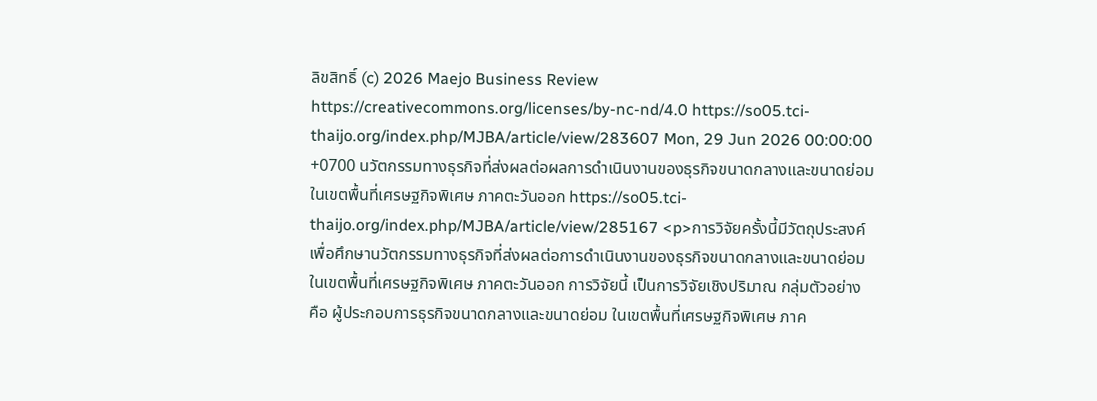ลิขสิทธิ์ (c) 2026 Maejo Business Review https://creativecommons.org/licenses/by-nc-nd/4.0 https://so05.tci-thaijo.org/index.php/MJBA/article/view/283607 Mon, 29 Jun 2026 00:00:00 +0700 นวัตกรรมทางธุรกิจที่ส่งผลต่อผลการดำเนินงานของธุรกิจขนาดกลางและขนาดย่อม ในเขตพื้นที่เศรษฐกิจพิเศษ ภาคตะวันออก https://so05.tci-thaijo.org/index.php/MJBA/article/view/285167 <p>การวิจัยครั้งนี้มีวัตถุประสงค์เพื่อศึกษานวัตกรรมทางธุรกิจที่ส่งผลต่อการดำเนินงานของธุรกิจขนาดกลางและขนาดย่อมในเขตพื้นที่เศรษฐกิจพิเศษ ภาคตะวันออก การวิจัยนี้ เป็นการวิจัยเชิงปริมาณ กลุ่มตัวอย่าง คือ ผู้ประกอบการธุรกิจขนาดกลางและขนาดย่อม ในเขตพื้นที่เศรษฐกิจพิเศษ ภาค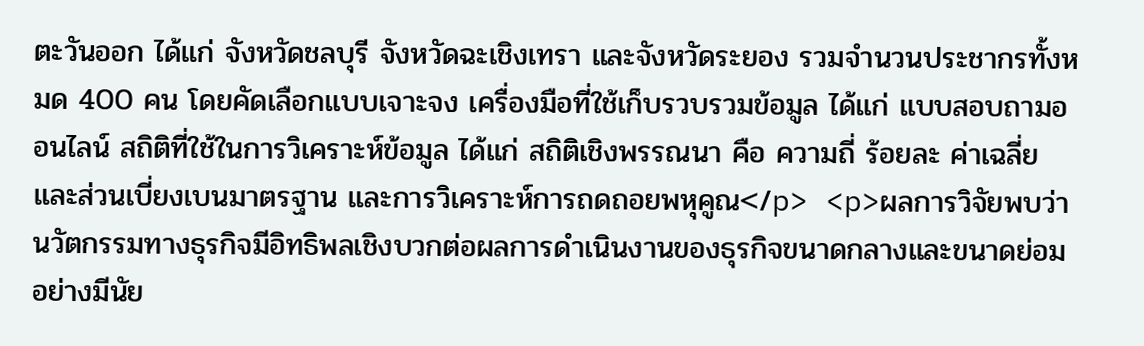ตะวันออก ได้แก่ จังหวัดชลบุรี จังหวัดฉะเชิงเทรา และจังหวัดระยอง รวมจำนวนประชากรทั้งหมด 400 คน โดยคัดเลือกแบบเจาะจง เครื่องมือที่ใช้เก็บรวบรวมข้อมูล ได้แก่ แบบสอบถามออนไลน์ สถิติที่ใช้ในการวิเคราะห์ข้อมูล ได้แก่ สถิติเชิงพรรณนา คือ ความถี่ ร้อยละ ค่าเฉลี่ย และส่วนเบี่ยงเบนมาตรฐาน และการวิเคราะห์การถดถอยพหุคูณ</p> <p>ผลการวิจัยพบว่า นวัตกรรมทางธุรกิจมีอิทธิพลเชิงบวกต่อผลการดำเนินงานของธุรกิจขนาดกลางและขนาดย่อมอย่างมีนัย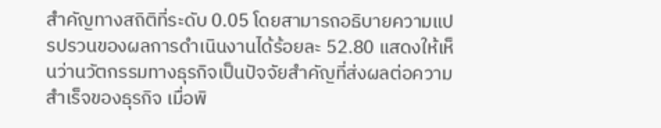สำคัญทางสถิติที่ระดับ 0.05 โดยสามารถอธิบายความแปรปรวนของผลการดำเนินงานได้ร้อยละ 52.80 แสดงให้เห็นว่านวัตกรรมทางธุรกิจเป็นปัจจัยสำคัญที่ส่งผลต่อความสำเร็จของธุรกิจ เมื่อพิ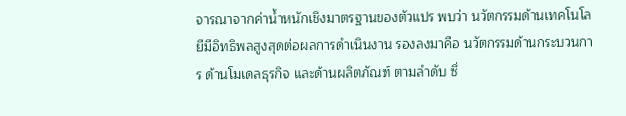จารณาจากค่าน้ำหนักเชิงมาตรฐานของตัวแปร พบว่า นวัตกรรมด้านเทคโนโลยีมีอิทธิพลสูงสุดต่อผลการดำเนินงาน รองลงมาคือ นวัตกรรมด้านกระบวนการ ด้านโมเดลธุรกิจ และด้านผลิตภัณฑ์ ตามลำดับ ซึ่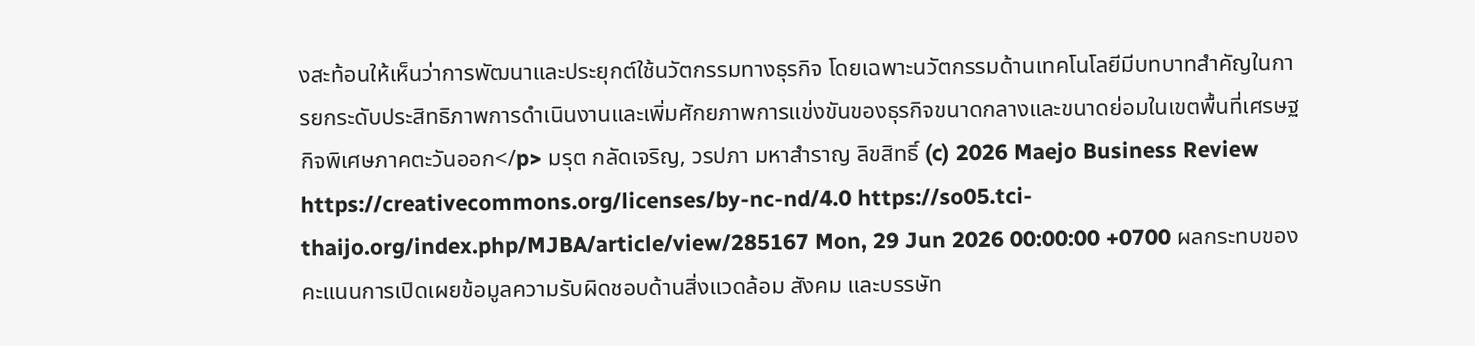งสะท้อนให้เห็นว่าการพัฒนาและประยุกต์ใช้นวัตกรรมทางธุรกิจ โดยเฉพาะนวัตกรรมด้านเทคโนโลยีมีบทบาทสำคัญในการยกระดับประสิทธิภาพการดำเนินงานและเพิ่มศักยภาพการแข่งขันของธุรกิจขนาดกลางและขนาดย่อมในเขตพื้นที่เศรษฐกิจพิเศษภาคตะวันออก</p> มรุต กลัดเจริญ, วรปภา มหาสำราญ ลิขสิทธิ์ (c) 2026 Maejo Business Review https://creativecommons.org/licenses/by-nc-nd/4.0 https://so05.tci-thaijo.org/index.php/MJBA/article/view/285167 Mon, 29 Jun 2026 00:00:00 +0700 ผลกระทบของคะแนนการเปิดเผยข้อมูลความรับผิดชอบด้านสิ่งแวดล้อม สังคม และบรรษัท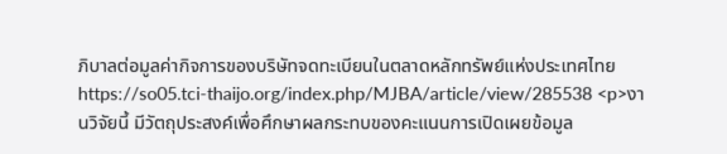ภิบาลต่อมูลค่ากิจการของบริษัทจดทะเบียนในตลาดหลักทรัพย์แห่งประเทศไทย https://so05.tci-thaijo.org/index.php/MJBA/article/view/285538 <p>งานวิจัยนี้ มีวัตถุประสงค์เพื่อศึกษาผลกระทบของคะแนนการเปิดเผยข้อมูล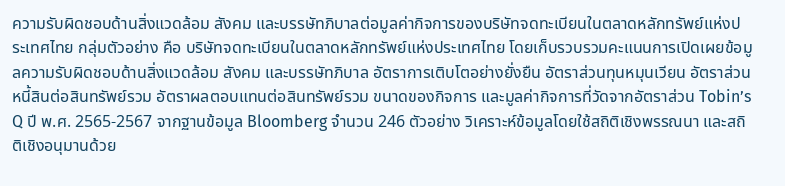ความรับผิดชอบด้านสิ่งแวดล้อม สังคม และบรรษัทภิบาลต่อมูลค่ากิจการของบริษัทจดทะเบียนในตลาดหลักทรัพย์แห่งประเทศไทย กลุ่มตัวอย่าง คือ บริษัทจดทะเบียนในตลาดหลักทรัพย์แห่งประเทศไทย โดยเก็บรวบรวมคะแนนการเปิดเผยข้อมูลความรับผิดชอบด้านสิ่งแวดล้อม สังคม และบรรษัทภิบาล อัตราการเติบโตอย่างยั่งยืน อัตราส่วนทุนหมุนเวียน อัตราส่วนหนี้สินต่อสินทรัพย์รวม อัตราผลตอบแทนต่อสินทรัพย์รวม ขนาดของกิจการ และมูลค่ากิจการที่วัดจากอัตราส่วน Tobin’s Q ปี พ.ศ. 2565-2567 จากฐานข้อมูล Bloomberg จำนวน 246 ตัวอย่าง วิเคราะห์ข้อมูลโดยใช้สถิติเชิงพรรณนา และสถิติเชิงอนุมานด้วย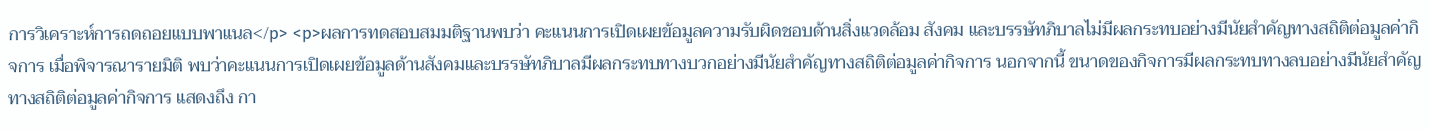การวิเคราะห์การถดถอยแบบพาแนล</p> <p>ผลการทดสอบสมมติฐานพบว่า คะแนนการเปิดเผยข้อมูลความรับผิดชอบด้านสิ่งแวดล้อม สังคม และบรรษัทภิบาลไม่มีผลกระทบอย่างมีนัยสำคัญทางสถิติต่อมูลค่ากิจการ เมื่อพิจารณารายมิติ พบว่าคะแนนการเปิดเผยข้อมูลด้านสังคมและบรรษัทภิบาลมีผลกระทบทางบวกอย่างมีนัยสำคัญทางสถิติต่อมูลค่ากิจการ นอกจากนี้ ขนาดของกิจการมีผลกระทบทางลบอย่างมีนัยสำคัญทางสถิติต่อมูลค่ากิจการ แสดงถึง กา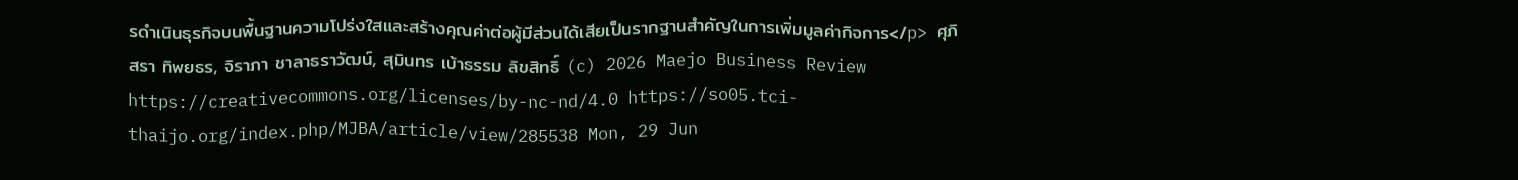รดำเนินธุรกิจบนพื้นฐานความโปร่งใสและสร้างคุณค่าต่อผู้มีส่วนได้เสียเป็นรากฐานสำคัญในการเพิ่มมูลค่ากิจการ</p> ศุภิสรา ทิพยธร, จิราภา ชาลาธราวัฒน์, สุมินทร เบ้าธรรม ลิขสิทธิ์ (c) 2026 Maejo Business Review https://creativecommons.org/licenses/by-nc-nd/4.0 https://so05.tci-thaijo.org/index.php/MJBA/article/view/285538 Mon, 29 Jun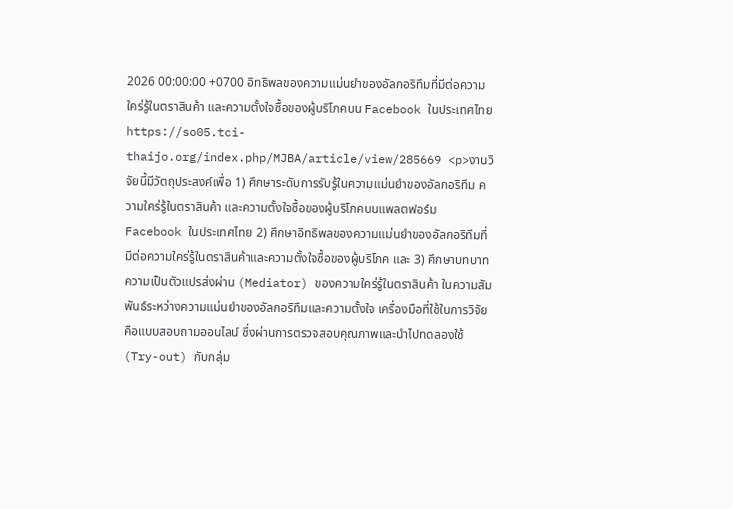2026 00:00:00 +0700 อิทธิพลของความแม่นยำของอัลกอริทึมที่มีต่อความใคร่รู้ในตราสินค้า และความตั้งใจซื้อของผู้บริโภคบน Facebook ในประเทศไทย https://so05.tci-thaijo.org/index.php/MJBA/article/view/285669 <p>งานวิจัยนี้มีวัตถุประสงค์เพื่อ 1) ศึกษาระดับการรับรู้ในความแม่นยำของอัลกอริทึม ความใคร่รู้ในตราสินค้า และความตั้งใจซื้อของผู้บริโภคบนแพลตฟอร์ม Facebook ในประเทศไทย 2) ศึกษาอิทธิพลของความแม่นยำของอัลกอริทึมที่มีต่อความใคร่รู้ในตราสินค้าและความตั้งใจซื้อของผู้บริโภค และ 3) ศึกษาบทบาทความเป็นตัวแปรส่งผ่าน (Mediator) ของความใคร่รู้ในตราสินค้า ในความสัมพันธ์ระหว่างความแม่นยำของอัลกอริทึมและความตั้งใจ เครื่องมือที่ใช้ในการวิจัยคือแบบสอบถามออนไลน์ ซึ่งผ่านการตรวจสอบคุณภาพและนำไปทดลองใช้ (Try-out) กับกลุ่ม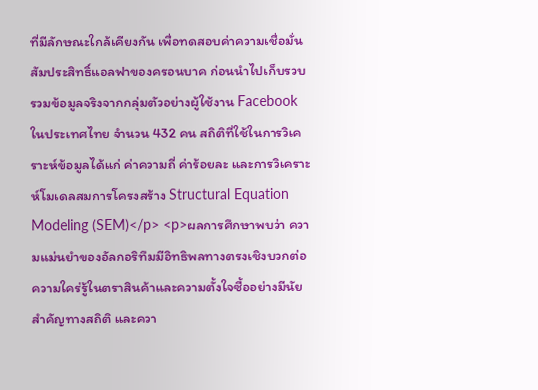ที่มีลักษณะใกล้เคียงกัน เพื่อทดสอบค่าความเชื่อมั่นสัมประสิทธิ์แอลฟาของครอนบาค ก่อนนำไปเก็บรวบรวมข้อมูลจริงจากกลุ่มตัวอย่างผู้ใช้งาน Facebook ในประเทศไทย จำนวน 432 คน สถิติที่ใช้ในการวิเคราะห์ข้อมูลได้แก่ ค่าความถี่ ค่าร้อยละ และการวิเคราะห์โมเดลสมการโครงสร้าง Structural Equation Modeling (SEM)</p> <p>ผลการศึกษาพบว่า ความแม่นยำของอัลกอริทึมมีอิทธิพลทางตรงเชิงบวกต่อความใคร่รู้ในตราสินค้าและความตั้งใจซื้ออย่างมีนัยสำคัญทางสถิติ และควา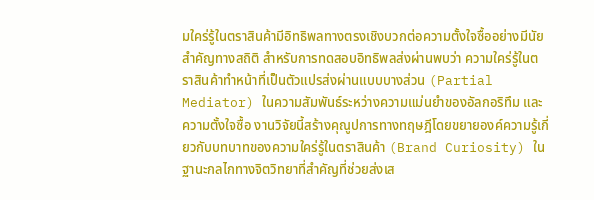มใคร่รู้ในตราสินค้ามีอิทธิพลทางตรงเชิงบวกต่อความตั้งใจซื้ออย่างมีนัยสำคัญทางสถิติ สำหรับการทดสอบอิทธิพลส่งผ่านพบว่า ความใคร่รู้ในตราสินค้าทำหน้าที่เป็นตัวแปรส่งผ่านแบบบางส่วน (Partial Mediator) ในความสัมพันธ์ระหว่างความแม่นยำของอัลกอริทึม และความตั้งใจซื้อ งานวิจัยนี้สร้างคุณูปการทางทฤษฎีโดยขยายองค์ความรู้เกี่ยวกับบทบาทของความใคร่รู้ในตราสินค้า (Brand Curiosity) ในฐานะกลไกทางจิตวิทยาที่สำคัญที่ช่วยส่งเส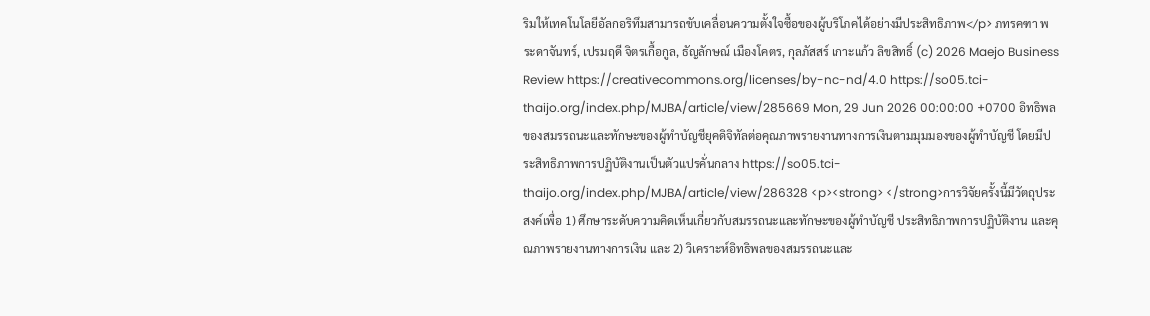ริมให้เทคโนโลยีอัลกอริทึมสามารถขับเคลื่อนความตั้งใจซื้อของผู้บริโภคได้อย่างมีประสิทธิภาพ</p> ภทรคฑา พระดาจันทร์, เปรมฤดี จิตรเกื้อกูล, ธัญลักษณ์ เมืองโคตร, กุลภัสสร์ เกาะแก้ว ลิขสิทธิ์ (c) 2026 Maejo Business Review https://creativecommons.org/licenses/by-nc-nd/4.0 https://so05.tci-thaijo.org/index.php/MJBA/article/view/285669 Mon, 29 Jun 2026 00:00:00 +0700 อิทธิพลของสมรรถนะและทักษะของผู้ทำบัญชียุคดิจิทัลต่อคุณภาพรายงานทางการเงินตามมุมมองของผู้ทำบัญชี โดยมีประสิทธิภาพการปฏิบัติงานเป็นตัวแปรคั่นกลาง https://so05.tci-thaijo.org/index.php/MJBA/article/view/286328 <p><strong> </strong>การวิจัยครั้งนี้มีวัตถุประสงค์เพื่อ 1) ศึกษาระดับความคิดเห็นเกี่ยวกับสมรรถนะและทักษะของผู้ทำบัญชี ประสิทธิภาพการปฏิบัติงาน และคุณภาพรายงานทางการเงิน และ 2) วิเคราะห์อิทธิพลของสมรรถนะและ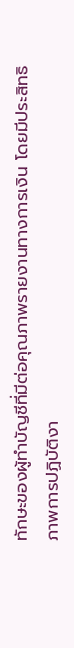ทักษะของผู้ทำบัญชีที่มีต่อคุณภาพรายงานทางการเงิน โดยมีประสิทธิภาพการปฏิบัติงา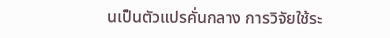นเป็นตัวแปรคั่นกลาง การวิจัยใช้ระ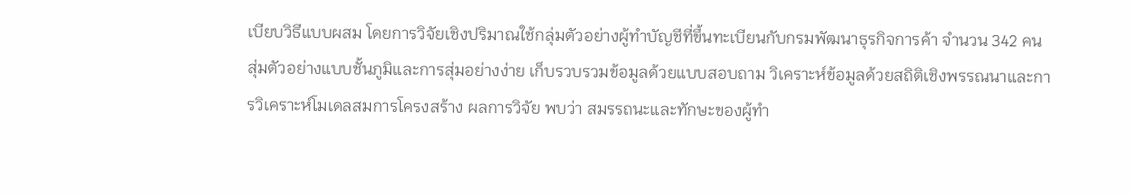เบียบวิธีแบบผสม โดยการวิจัยเชิงปริมาณใช้กลุ่มตัวอย่างผู้ทำบัญชีที่ขึ้นทะเบียนกับกรมพัฒนาธุรกิจการค้า จำนวน 342 คน สุ่มตัวอย่างแบบชั้นภูมิและการสุ่มอย่างง่าย เก็บรวบรวมข้อมูลด้วยแบบสอบถาม วิเคราะห์ข้อมูลด้วยสถิติเชิงพรรณนาและการวิเคราะห์โมเดลสมการโครงสร้าง ผลการวิจัย พบว่า สมรรถนะและทักษะของผู้ทำ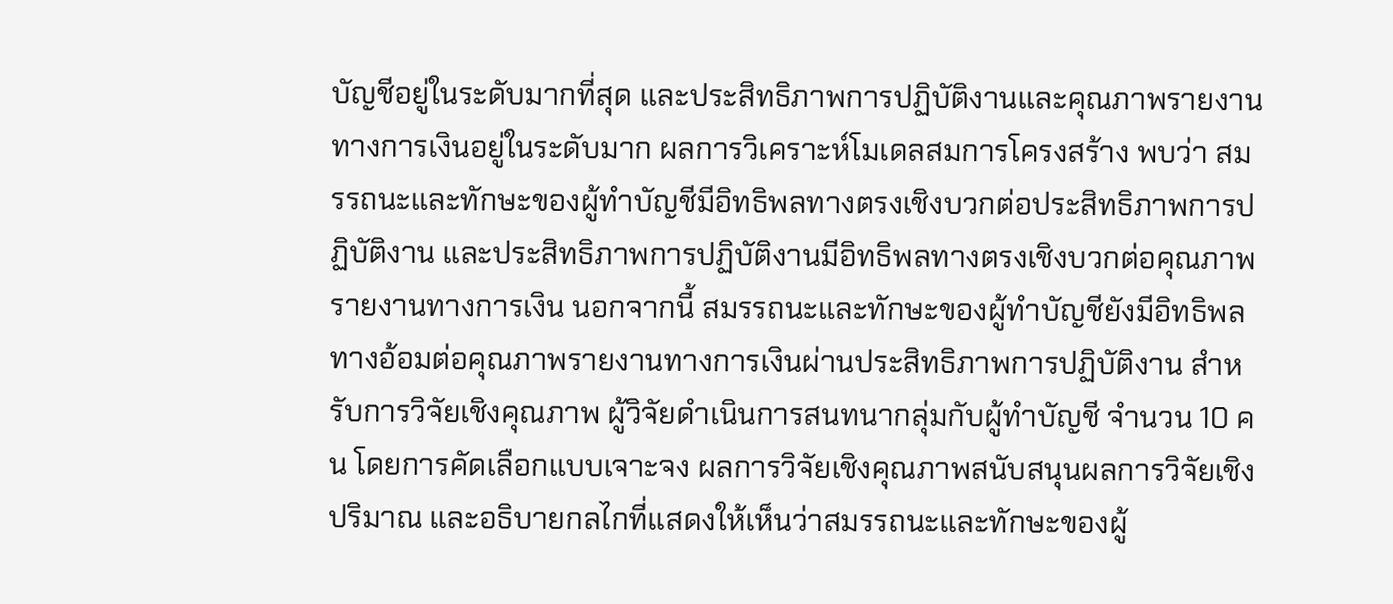บัญชีอยู่ในระดับมากที่สุด และประสิทธิภาพการปฏิบัติงานและคุณภาพรายงานทางการเงินอยู่ในระดับมาก ผลการวิเคราะห์โมเดลสมการโครงสร้าง พบว่า สมรรถนะและทักษะของผู้ทำบัญชีมีอิทธิพลทางตรงเชิงบวกต่อประสิทธิภาพการปฏิบัติงาน และประสิทธิภาพการปฏิบัติงานมีอิทธิพลทางตรงเชิงบวกต่อคุณภาพรายงานทางการเงิน นอกจากนี้ สมรรถนะและทักษะของผู้ทำบัญชียังมีอิทธิพลทางอ้อมต่อคุณภาพรายงานทางการเงินผ่านประสิทธิภาพการปฏิบัติงาน สำหรับการวิจัยเชิงคุณภาพ ผู้วิจัยดำเนินการสนทนากลุ่มกับผู้ทำบัญชี จำนวน 10 คน โดยการคัดเลือกแบบเจาะจง ผลการวิจัยเชิงคุณภาพสนับสนุนผลการวิจัยเชิงปริมาณ และอธิบายกลไกที่แสดงให้เห็นว่าสมรรถนะและทักษะของผู้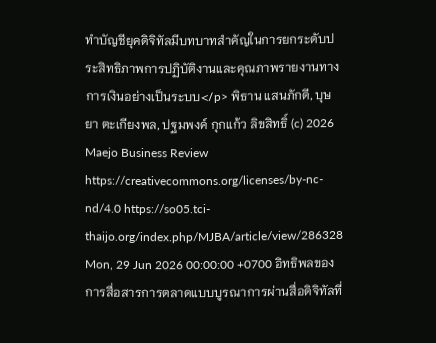ทำบัญชียุคดิจิทัลมีบทบาทสำคัญในการยกระดับประสิทธิภาพการปฏิบัติงานและคุณภาพรายงานทางการเงินอย่างเป็นระบบ</p> พิธาน แสนภักดี, บุษยา ตะเกียงพล, ปฐมพงค์ กุกแก้ว ลิขสิทธิ์ (c) 2026 Maejo Business Review https://creativecommons.org/licenses/by-nc-nd/4.0 https://so05.tci-thaijo.org/index.php/MJBA/article/view/286328 Mon, 29 Jun 2026 00:00:00 +0700 อิทธิพลของการสื่อสารการตลาดแบบบูรณาการผ่านสื่อดิจิทัลที่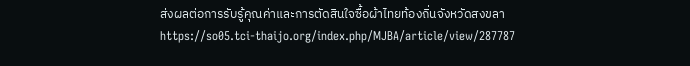ส่งผลต่อการรับรู้คุณค่าและการตัดสินใจซื้อผ้าไทยท้องถิ่นจังหวัดสงขลา https://so05.tci-thaijo.org/index.php/MJBA/article/view/287787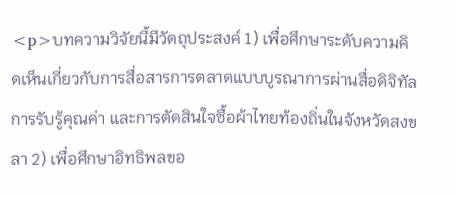<p>บทความวิจัยนี้มีวัตถุประสงค์ 1) เพื่อศึกษาระดับความคิดเห็นเกี่ยวกับการสื่อสารการตลาดแบบบูรณาการผ่านสื่อดิจิทัล การรับรู้คุณค่า และการตัดสินใจซื้อผ้าไทยท้องถิ่นในจังหวัดสงขลา 2) เพื่อศึกษาอิทธิพลขอ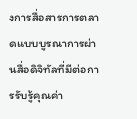งการสื่อสารการตลาดแบบบูรณาการผ่านสื่อดิจิทัลที่มีต่อการรับรู้คุณค่า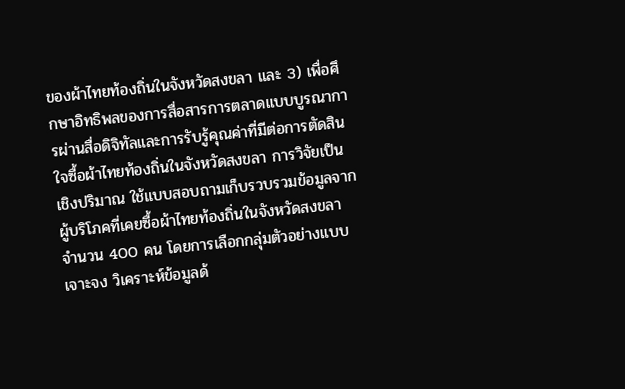ของผ้าไทยท้องถิ่นในจังหวัดสงขลา และ 3) เพื่อศึกษาอิทธิพลของการสื่อสารการตลาดแบบบูรณาการผ่านสื่อดิจิทัลและการรับรู้คุณค่าที่มีต่อการตัดสินใจซื้อผ้าไทยท้องถิ่นในจังหวัดสงขลา การวิจัยเป็นเชิงปริมาณ ใช้แบบสอบถามเก็บรวบรวมข้อมูลจากผู้บริโภคที่เคยซื้อผ้าไทยท้องถิ่นในจังหวัดสงขลา จำนวน 400 คน โดยการเลือกกลุ่มตัวอย่างแบบเจาะจง วิเคราะห์ข้อมูลด้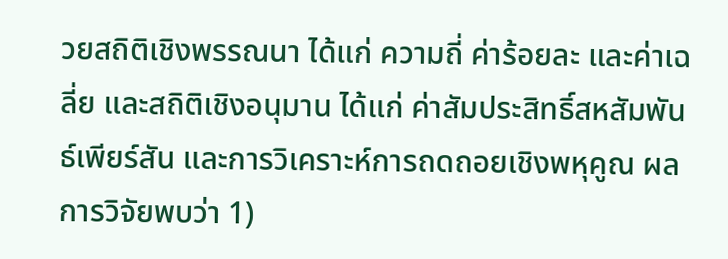วยสถิติเชิงพรรณนา ได้แก่ ความถี่ ค่าร้อยละ และค่าเฉลี่ย และสถิติเชิงอนุมาน ได้แก่ ค่าสัมประสิทธิ์สหสัมพันธ์เพียร์สัน และการวิเคราะห์การถดถอยเชิงพหุคูณ ผลการวิจัยพบว่า 1)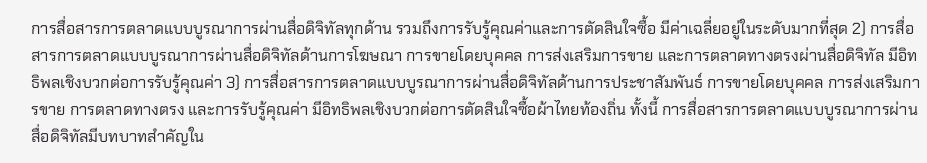การสื่อสารการตลาดแบบบูรณาการผ่านสื่อดิจิทัลทุกด้าน รวมถึงการรับรู้คุณค่าและการตัดสินใจซื้อ มีค่าเฉลี่ยอยู่ในระดับมากที่สุด 2) การสื่อสารการตลาดแบบบูรณาการผ่านสื่อดิจิทัลด้านการโฆษณา การขายโดยบุคคล การส่งเสริมการขาย และการตลาดทางตรงผ่านสื่อดิจิทัล มีอิทธิพลเชิงบวกต่อการรับรู้คุณค่า 3) การสื่อสารการตลาดแบบบูรณาการผ่านสื่อดิจิทัลด้านการประชาสัมพันธ์ การขายโดยบุคคล การส่งเสริมการขาย การตลาดทางตรง และการรับรู้คุณค่า มีอิทธิพลเชิงบวกต่อการตัดสินใจซื้อผ้าไทยท้องถิ่น ทั้งนี้ การสื่อสารการตลาดแบบบูรณาการผ่านสื่อดิจิทัลมีบทบาทสำคัญใน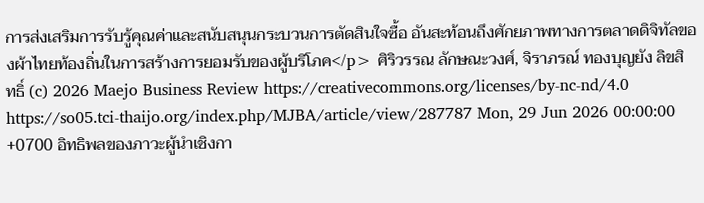การส่งเสริมการรับรู้คุณค่าและสนับสนุนกระบวนการตัดสินใจซื้อ อันสะท้อนถึงศักยภาพทางการตลาดดิจิทัลของผ้าไทยท้องถิ่นในการสร้างการยอมรับของผู้บริโภค</p> ศิริวรรณ ลักษณะวงศ์, จิราภรณ์ ทองบุญยัง ลิขสิทธิ์ (c) 2026 Maejo Business Review https://creativecommons.org/licenses/by-nc-nd/4.0 https://so05.tci-thaijo.org/index.php/MJBA/article/view/287787 Mon, 29 Jun 2026 00:00:00 +0700 อิทธิพลของภาวะผู้นำเชิงกา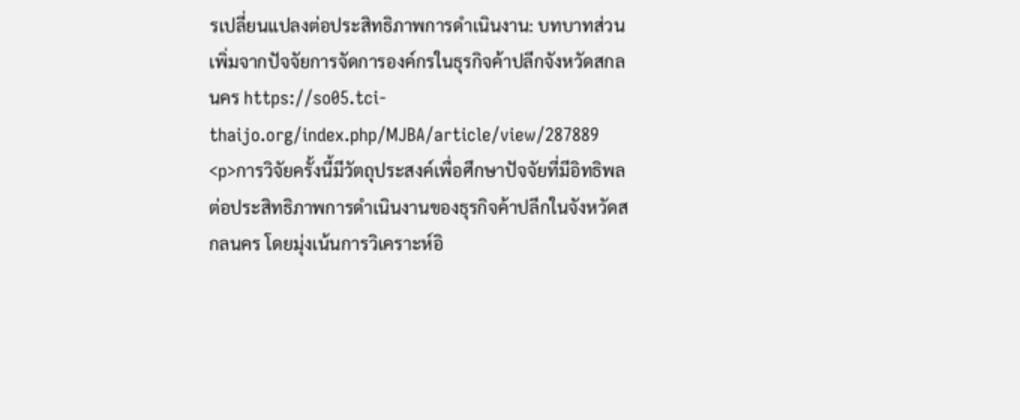รเปลี่ยนแปลงต่อประสิทธิภาพการดำเนินงาน: บทบาทส่วนเพิ่มจากปัจจัยการจัดการองค์กรในธุรกิจค้าปลีกจังหวัดสกลนคร https://so05.tci-thaijo.org/index.php/MJBA/article/view/287889 <p>การวิจัยครั้งนี้มีวัตถุประสงค์เพื่อศึกษาปัจจัยที่มีอิทธิพลต่อประสิทธิภาพการดำเนินงานของธุรกิจค้าปลีกในจังหวัดสกลนคร โดยมุ่งเน้นการวิเคราะห์อิ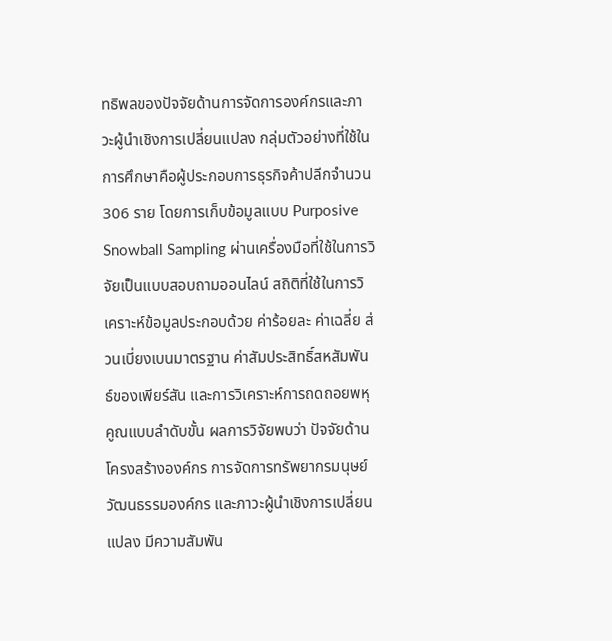ทธิพลของปัจจัยด้านการจัดการองค์กรและภาวะผู้นำเชิงการเปลี่ยนแปลง กลุ่มตัวอย่างที่ใช้ในการศึกษาคือผู้ประกอบการธุรกิจค้าปลีกจำนวน 306 ราย โดยการเก็บข้อมูลแบบ Purposive Snowball Sampling ผ่านเครื่องมือที่ใช้ในการวิจัยเป็นแบบสอบถามออนไลน์ สถิติที่ใช้ในการวิเคราะห์ข้อมูลประกอบด้วย ค่าร้อยละ ค่าเฉลี่ย ส่วนเบี่ยงเบนมาตรฐาน ค่าสัมประสิทธิ์สหสัมพันธ์ของเพียร์สัน และการวิเคราะห์การถดถอยพหุคูณแบบลำดับขั้น ผลการวิจัยพบว่า ปัจจัยด้านโครงสร้างองค์กร การจัดการทรัพยากรมนุษย์ วัฒนธรรมองค์กร และภาวะผู้นำเชิงการเปลี่ยนแปลง มีความสัมพัน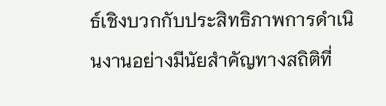ธ์เชิงบวกกับประสิทธิภาพการดำเนินงานอย่างมีนัยสำคัญทางสถิติที่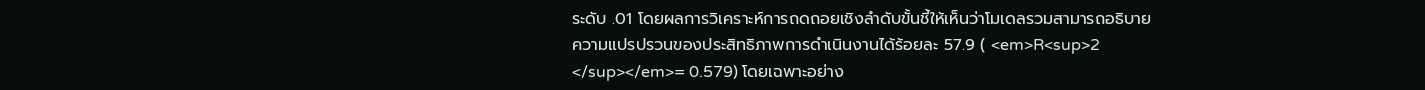ระดับ .01 โดยผลการวิเคราะห์การถดถอยเชิงลำดับขั้นชี้ให้เห็นว่าโมเดลรวมสามารถอธิบายความแปรปรวนของประสิทธิภาพการดำเนินงานได้ร้อยละ 57.9 ( <em>R<sup>2 </sup></em>= 0.579) โดยเฉพาะอย่าง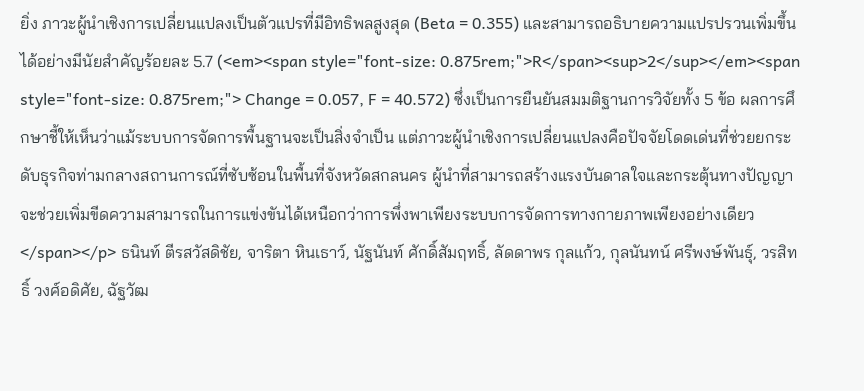ยิ่ง ภาวะผู้นำเชิงการเปลี่ยนแปลงเป็นตัวแปรที่มีอิทธิพลสูงสุด (Beta = 0.355) และสามารถอธิบายความแปรปรวนเพิ่มขึ้นได้อย่างมีนัยสำคัญร้อยละ 5.7 (<em><span style="font-size: 0.875rem;">R</span><sup>2</sup></em><span style="font-size: 0.875rem;"> Change = 0.057, F = 40.572) ซึ่งเป็นการยืนยันสมมติฐานการวิจัยทั้ง 5 ข้อ ผลการศึกษาชี้ให้เห็นว่าแม้ระบบการจัดการพื้นฐานจะเป็นสิ่งจำเป็น แต่ภาวะผู้นำเชิงการเปลี่ยนแปลงคือปัจจัยโดดเด่นที่ช่วยยกระดับธุรกิจท่ามกลางสถานการณ์ที่ซับซ้อนในพื้นที่จังหวัดสกลนคร ผู้นำที่สามารถสร้างแรงบันดาลใจและกระตุ้นทางปัญญาจะช่วยเพิ่มขีดความสามารถในการแข่งขันได้เหนือกว่าการพึ่งพาเพียงระบบการจัดการทางกายภาพเพียงอย่างเดียว</span></p> ธนินท์ ตีรสวัสดิชัย, จาริตา หินเธาว์, นัฐนันท์ ศักดิ์สัมฤทธิ์, ลัดดาพร กุลแก้ว, กุลนันทน์ ศรีพงษ์พันธุ์, วรสิทธิ์ วงศ์อดิศัย, ฉัฐวัฒ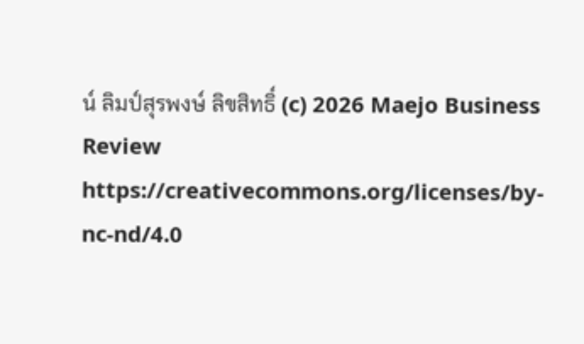น์ ลิมป์สุรพงษ์ ลิขสิทธิ์ (c) 2026 Maejo Business Review https://creativecommons.org/licenses/by-nc-nd/4.0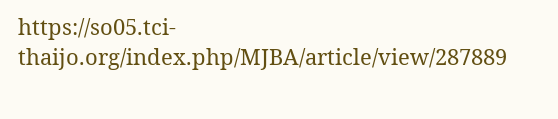https://so05.tci-thaijo.org/index.php/MJBA/article/view/287889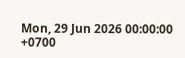Mon, 29 Jun 2026 00:00:00 +0700